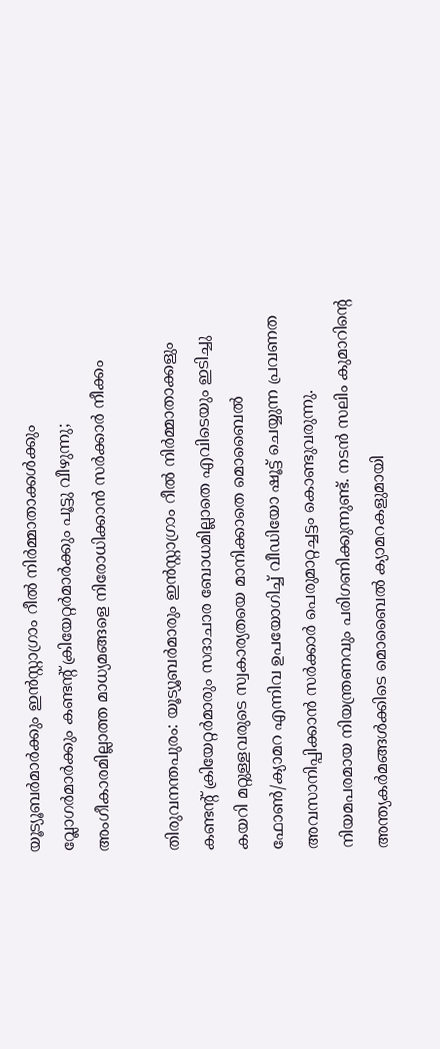യൂട്യൂബർമാര്‍ക്കും ഇൻസ്റ്റാഗ്രാം റീൽ നിർമ്മാതാക്കള്‍ക്കും വ്ലോഗര്‍മാര്‍ക്കും കണ്ടന്റ് ക്രിയേറ്റര്‍മാര്‍ക്കും പൂട്ടു വീഴുന്നു; അംഗീകാരമില്ലാത്ത മാധ്യമങ്ങളെ നിരോധിക്കാന്‍ സര്‍ക്കാര്‍ നീക്കം

തിരുവനന്തപുരം: യൂട്യൂബർമാരും ഇന്‍സ്റ്റാഗ്രാം റീല്‍ നിര്‍മ്മാതാക്കളും കണ്ടന്റ് ക്രിയേറ്റര്‍മാരും സദാചാര ബോധമില്ലാതെ എവിടെയും ഇടിച്ചു കയറി മറ്റുള്ളവരുടെ സ്വകാര്യതയെ മാനിക്കാതെ മൊബൈല്‍ ഫോണ്‍/ക്യാമറ എന്നിവ ഉപയോഗിച്ച് വീഡിയോ ഷൂട്ട് ചെയ്യുന്ന പ്രവണത അവസാനിപ്പിക്കാന്‍ സര്‍ക്കാര്‍ പെരുമാറ്റച്ചട്ടം കൊണ്ടുവരുന്നു. നിയമപരമായ നിയന്ത്രണവും പരിഗണിക്കുന്നുണ്ട്. നടൻ സലിം കുമാറിന്റെ അന്ത്യകർമങ്ങൾക്കിടെ മൊബൈൽ ക്യാമറകളുമായി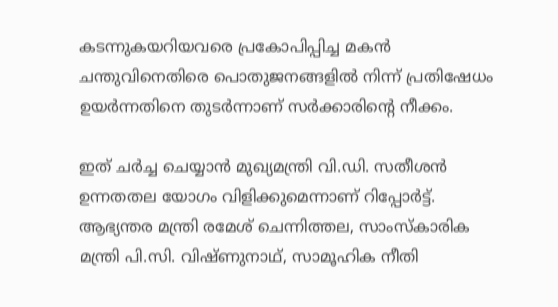കടന്നുകയറിയവരെ പ്രകോപിപ്പിച്ച മകൻ ചന്തുവിനെതിരെ പൊതുജനങ്ങളിൽ നിന്ന് പ്രതിഷേധം ഉയർന്നതിനെ തുടർന്നാണ് സർക്കാരിന്റെ നീക്കം.

ഇത് ചർച്ച ചെയ്യാൻ മുഖ്യമന്ത്രി വി.ഡി. സതീശൻ ഉന്നതതല യോഗം വിളിക്കുമെന്നാണ് റിപ്പോർട്ട്. ആഭ്യന്തര മന്ത്രി രമേശ് ചെന്നിത്തല, സാംസ്കാരിക മന്ത്രി പി.സി. വിഷ്ണുനാഥ്, സാമൂഹിക നീതി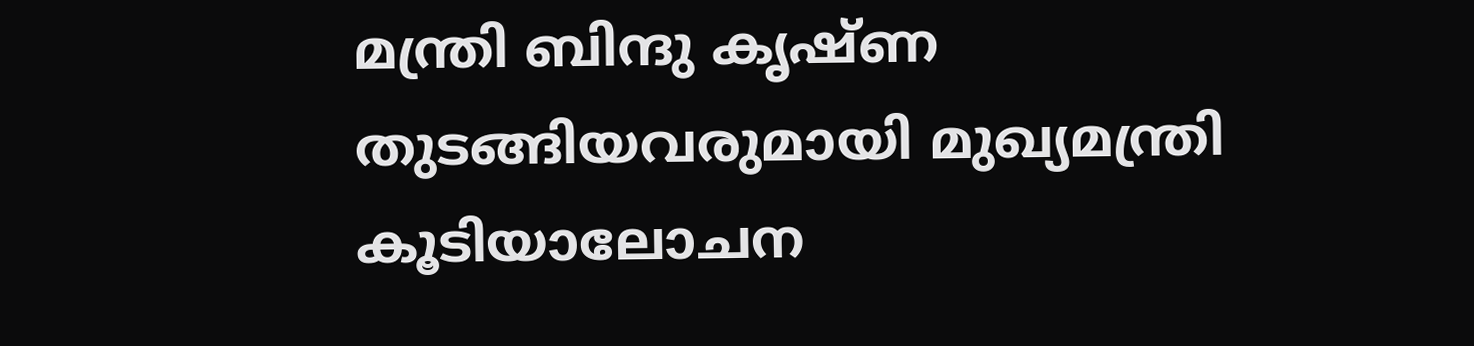മന്ത്രി ബിന്ദു കൃഷ്ണ തുടങ്ങിയവരുമായി മുഖ്യമന്ത്രി കൂടിയാലോചന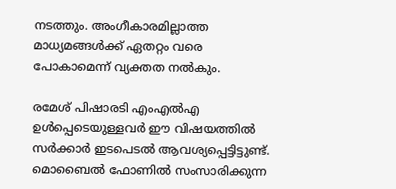നടത്തും. അംഗീകാരമില്ലാത്ത മാധ്യമങ്ങൾക്ക് ഏതറ്റം വരെ പോകാമെന്ന് വ്യക്തത നൽകും.

രമേശ് പിഷാരടി എംഎൽഎ ഉൾപ്പെടെയുള്ളവർ ഈ വിഷയത്തിൽ സർക്കാർ ഇടപെടൽ ആവശ്യപ്പെട്ടിട്ടുണ്ട്. മൊബൈൽ ഫോണിൽ സംസാരിക്കുന്ന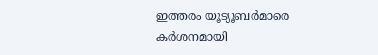ഇത്തരം യൂട്യൂബർമാരെ കർശനമായി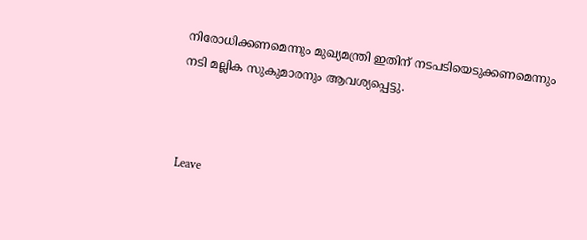നിരോധിക്കണമെന്നും മുഖ്യമന്ത്രി ഇതിന് നടപടിയെടുക്കണമെന്നും നടി മല്ലിക സുകുമാരനും ആവശ്യപ്പെട്ടു.



Leave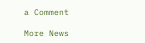a Comment

More News